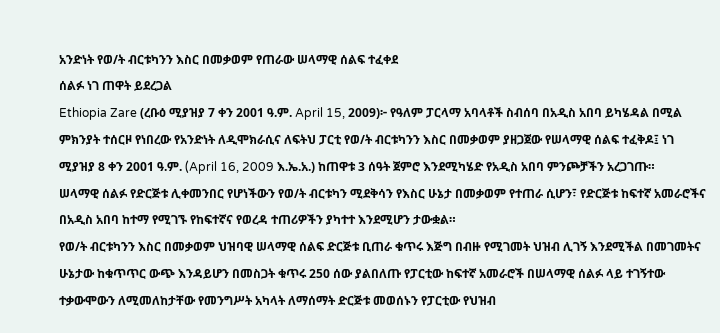አንድነት የወ/ት ብርቱካንን እስር በመቃወም የጠራው ሠላማዊ ሰልፍ ተፈቀደ
ሰልፉ ነገ ጠዋት ይደረጋል
Ethiopia Zare (ረቡዕ ሚያዝያ 7 ቀን 2001 ዓ.ም. April 15, 2009)፦ የዓለም ፓርላማ አባላቶች ስብሰባ በአዲስ አበባ ይካሄዳል በሚል ምክንያት ተሰርዞ የነበረው የአንድነት ለዲሞክራሲና ለፍትህ ፓርቲ የወ/ት ብርቱካንን እስር በመቃወም ያዘጋጀው የሠላማዊ ሰልፍ ተፈቅዶ፤ ነገ ሚያዝያ 8 ቀን 2001 ዓ.ም. (April 16, 2009 እ.ኤ.አ.) ከጠዋቱ 3 ሰዓት ጀምሮ እንደሚካሄድ የአዲስ አበባ ምንጮቻችን አረጋገጡ።
ሠላማዊ ሰልፉ የድርጅቱ ሊቀመንበር የሆነችውን የወ/ት ብርቱካን ሚደቅሳን የእስር ሁኔታ በመቃወም የተጠራ ሲሆን፣ የድርጅቱ ከፍተኛ አመራሮችና በአዲስ አበባ ከተማ የሚገኙ የከፍተኛና የወረዳ ተጠሪዎችን ያካተተ እንደሚሆን ታውቋል።
የወ/ት ብርቱካንን እስር በመቃወም ህዝባዊ ሠላማዊ ሰልፍ ድርጅቱ ቢጠራ ቁጥሩ እጅግ በብዙ የሚገመት ህዝብ ሊገኝ እንደሚችል በመገመትና ሁኔታው ከቁጥጥር ውጭ እንዳይሆን በመስጋት ቁጥሩ 250 ሰው ያልበለጡ የፓርቲው ከፍተኛ አመራሮች በሠላማዊ ሰልፉ ላይ ተገኝተው ተቃውሞውን ለሚመለከታቸው የመንግሥት አካላት ለማሰማት ድርጅቱ መወሰኑን የፓርቲው የህዝብ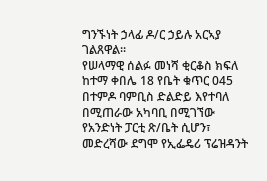ግንኙነት ኃላፊ ዶ/ር ኃይሉ አርኣያ ገልጸዋል።
የሠላማዊ ሰልፉ መነሻ ቂርቆስ ክፍለ ከተማ ቀበሌ 18 የቤት ቁጥር 045 በተምዶ ባምቢስ ድልድይ እየተባለ በሚጠራው አካባቢ በሚገኘው የአንድነት ፓርቲ ጽ/ቤት ሲሆን፣ መድረሻው ደግሞ የኢፌዴሪ ፕሬዝዳንት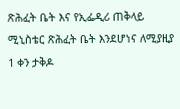ጽሕፈት ቤት እና የኢፌዲሪ ጠቅላይ ሚኒስቴር ጽሕፈት ቤት እንደሆነና ለሚያዚያ 1 ቀን ታቅዶ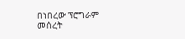በነበረው ፕሮግራም መሰረት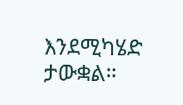እንደሚካሄድ ታውቋል።